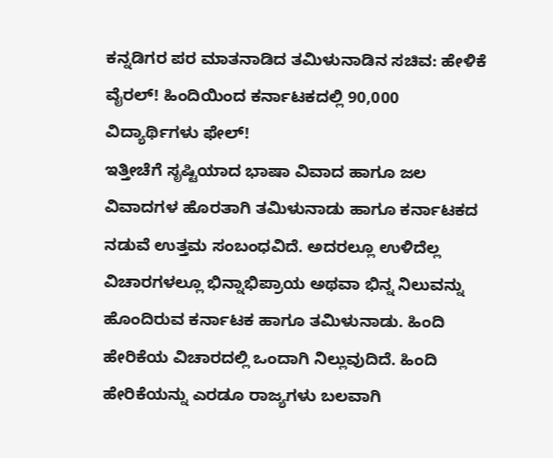ಕನ್ನಡಿಗರ ಪರ ಮಾತನಾಡಿದ ತಮಿಳುನಾಡಿನ ಸಚಿವ: ಹೇಳಿಕೆ ವೈರಲ್! ಹಿಂದಿಯಿಂದ ಕರ್ನಾಟಕದಲ್ಲಿ 90,000 ವಿದ್ಯಾರ್ಥಿಗಳು ಫೇಲ್!
ಇತ್ತೀಚೆಗೆ ಸೃಷ್ಟಿಯಾದ ಭಾಷಾ ವಿವಾದ ಹಾಗೂ ಜಲ ವಿವಾದಗಳ ಹೊರತಾಗಿ ತಮಿಳುನಾಡು ಹಾಗೂ ಕರ್ನಾಟಕದ ನಡುವೆ ಉತ್ತಮ ಸಂಬಂಧವಿದೆ. ಅದರಲ್ಲೂ ಉಳಿದೆಲ್ಲ ವಿಚಾರಗಳಲ್ಲೂ ಭಿನ್ನಾಭಿಪ್ರಾಯ ಅಥವಾ ಭಿನ್ನ ನಿಲುವನ್ನು ಹೊಂದಿರುವ ಕರ್ನಾಟಕ ಹಾಗೂ ತಮಿಳುನಾಡು. ಹಿಂದಿ ಹೇರಿಕೆಯ ವಿಚಾರದಲ್ಲಿ ಒಂದಾಗಿ ನಿಲ್ಲುವುದಿದೆ. ಹಿಂದಿ ಹೇರಿಕೆಯನ್ನು ಎರಡೂ ರಾಜ್ಯಗಳು ಬಲವಾಗಿ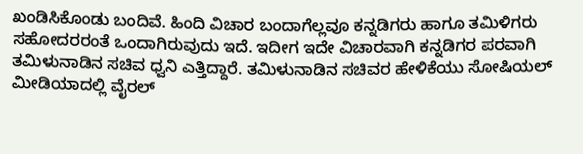ಖಂಡಿಸಿಕೊಂಡು ಬಂದಿವೆ. ಹಿಂದಿ ವಿಚಾರ ಬಂದಾಗೆಲ್ಲವೂ ಕನ್ನಡಿಗರು ಹಾಗೂ ತಮಿಳಿಗರು ಸಹೋದರರಂತೆ ಒಂದಾಗಿರುವುದು ಇದೆ. ಇದೀಗ ಇದೇ ವಿಚಾರವಾಗಿ ಕನ್ನಡಿಗರ ಪರವಾಗಿ ತಮಿಳುನಾಡಿನ ಸಚಿವ ಧ್ವನಿ ಎತ್ತಿದ್ದಾರೆ. ತಮಿಳುನಾಡಿನ ಸಚಿವರ ಹೇಳಿಕೆಯು ಸೋಷಿಯಲ್ ಮೀಡಿಯಾದಲ್ಲಿ ವೈರಲ್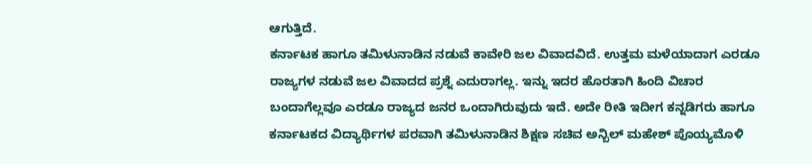ಆಗುತ್ತಿದೆ.
ಕರ್ನಾಟಕ ಹಾಗೂ ತಮಿಳುನಾಡಿನ ನಡುವೆ ಕಾವೇರಿ ಜಲ ವಿವಾದವಿದೆ. ಉತ್ತಮ ಮಳೆಯಾದಾಗ ಎರಡೂ ರಾಜ್ಯಗಳ ನಡುವೆ ಜಲ ವಿವಾದದ ಪ್ರಶ್ನೆ ಎದುರಾಗಲ್ಲ. ಇನ್ನು ಇದರ ಹೊರತಾಗಿ ಹಿಂದಿ ವಿಚಾರ ಬಂದಾಗೆಲ್ಲವೂ ಎರಡೂ ರಾಜ್ಯದ ಜನರ ಒಂದಾಗಿರುವುದು ಇದೆ. ಅದೇ ರೀತಿ ಇದೀಗ ಕನ್ನಡಿಗರು ಹಾಗೂ ಕರ್ನಾಟಕದ ವಿದ್ಯಾರ್ಥಿಗಳ ಪರವಾಗಿ ತಮಿಳುನಾಡಿನ ಶಿಕ್ಷಣ ಸಚಿವ ಅನ್ಬಿಲ್ ಮಹೇಶ್ ಪೊಯ್ಯಮೊಳಿ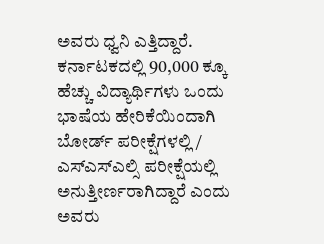ಅವರು ಧ್ವನಿ ಎತ್ತಿದ್ದಾರೆ. ಕರ್ನಾಟಕದಲ್ಲಿ 90,000 ಕ್ಕೂ ಹೆಚ್ಚು ವಿದ್ಯಾರ್ಥಿಗಳು ಒಂದು ಭಾಷೆಯ ಹೇರಿಕೆಯಿಂದಾಗಿ ಬೋರ್ಡ್ ಪರೀಕ್ಷೆಗಳಲ್ಲಿ / ಎಸ್ಎಸ್ಎಲ್ಸಿ ಪರೀಕ್ಷೆಯಲ್ಲಿ ಅನುತ್ತೀರ್ಣರಾಗಿದ್ದಾರೆ ಎಂದು ಅವರು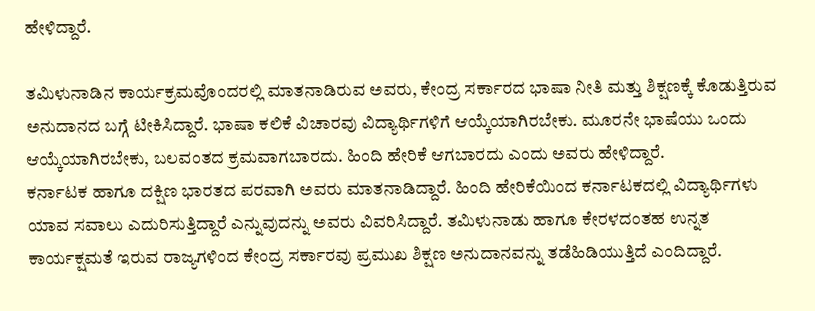ಹೇಳಿದ್ದಾರೆ.

ತಮಿಳುನಾಡಿನ ಕಾರ್ಯಕ್ರಮವೊಂದರಲ್ಲಿ ಮಾತನಾಡಿರುವ ಅವರು, ಕೇಂದ್ರ ಸರ್ಕಾರದ ಭಾಷಾ ನೀತಿ ಮತ್ತು ಶಿಕ್ಷಣಕ್ಕೆ ಕೊಡುತ್ತಿರುವ ಅನುದಾನದ ಬಗ್ಗೆ ಟೀಕಿಸಿದ್ದಾರೆ. ಭಾಷಾ ಕಲಿಕೆ ವಿಚಾರವು ವಿದ್ಯಾರ್ಥಿಗಳಿಗೆ ಆಯ್ಕೆಯಾಗಿರಬೇಕು. ಮೂರನೇ ಭಾಷೆಯು ಒಂದು ಆಯ್ಕೆಯಾಗಿರಬೇಕು, ಬಲವಂತದ ಕ್ರಮವಾಗಬಾರದು. ಹಿಂದಿ ಹೇರಿಕೆ ಆಗಬಾರದು ಎಂದು ಅವರು ಹೇಳಿದ್ದಾರೆ.
ಕರ್ನಾಟಕ ಹಾಗೂ ದಕ್ಷಿಣ ಭಾರತದ ಪರವಾಗಿ ಅವರು ಮಾತನಾಡಿದ್ದಾರೆ. ಹಿಂದಿ ಹೇರಿಕೆಯಿಂದ ಕರ್ನಾಟಕದಲ್ಲಿ ವಿದ್ಯಾರ್ಥಿಗಳು ಯಾವ ಸವಾಲು ಎದುರಿಸುತ್ತಿದ್ದಾರೆ ಎನ್ನುವುದನ್ನು ಅವರು ವಿವರಿಸಿದ್ದಾರೆ. ತಮಿಳುನಾಡು ಹಾಗೂ ಕೇರಳದಂತಹ ಉನ್ನತ ಕಾರ್ಯಕ್ಷಮತೆ ಇರುವ ರಾಜ್ಯಗಳಿಂದ ಕೇಂದ್ರ ಸರ್ಕಾರವು ಪ್ರಮುಖ ಶಿಕ್ಷಣ ಅನುದಾನವನ್ನು ತಡೆಹಿಡಿಯುತ್ತಿದೆ ಎಂದಿದ್ದಾರೆ.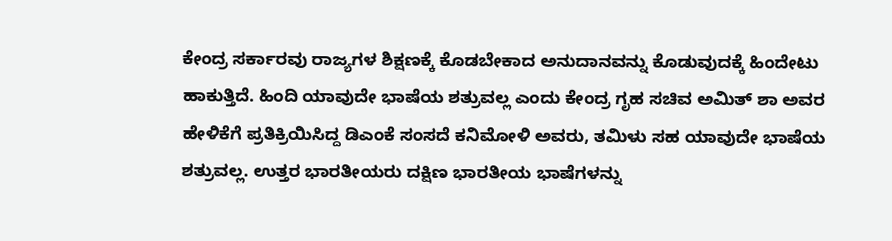ಕೇಂದ್ರ ಸರ್ಕಾರವು ರಾಜ್ಯಗಳ ಶಿಕ್ಷಣಕ್ಕೆ ಕೊಡಬೇಕಾದ ಅನುದಾನವನ್ನು ಕೊಡುವುದಕ್ಕೆ ಹಿಂದೇಟು ಹಾಕುತ್ತಿದೆ. ಹಿಂದಿ ಯಾವುದೇ ಭಾಷೆಯ ಶತ್ರುವಲ್ಲ ಎಂದು ಕೇಂದ್ರ ಗೃಹ ಸಚಿವ ಅಮಿತ್ ಶಾ ಅವರ ಹೇಳಿಕೆಗೆ ಪ್ರತಿಕ್ರಿಯಿಸಿದ್ದ ಡಿಎಂಕೆ ಸಂಸದೆ ಕನಿಮೋಳಿ ಅವರು, ತಮಿಳು ಸಹ ಯಾವುದೇ ಭಾಷೆಯ ಶತ್ರುವಲ್ಲ. ಉತ್ತರ ಭಾರತೀಯರು ದಕ್ಷಿಣ ಭಾರತೀಯ ಭಾಷೆಗಳನ್ನು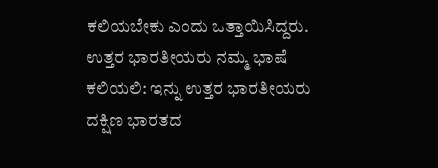ಕಲಿಯಬೇಕು ಎಂದು ಒತ್ತಾಯಿಸಿದ್ದರು.
ಉತ್ತರ ಭಾರತೀಯರು ನಮ್ಮ ಭಾಷೆ ಕಲಿಯಲಿ: ಇನ್ನು ಉತ್ತರ ಭಾರತೀಯರು ದಕ್ಷಿಣ ಭಾರತದ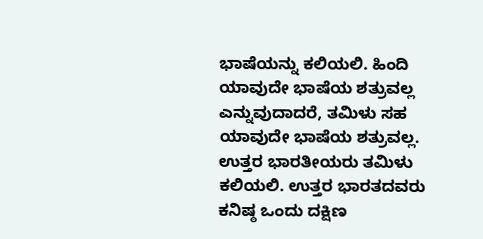ಭಾಷೆಯನ್ನು ಕಲಿಯಲಿ. ಹಿಂದಿ ಯಾವುದೇ ಭಾಷೆಯ ಶತ್ರುವಲ್ಲ ಎನ್ನುವುದಾದರೆ, ತಮಿಳು ಸಹ ಯಾವುದೇ ಭಾಷೆಯ ಶತ್ರುವಲ್ಲ. ಉತ್ತರ ಭಾರತೀಯರು ತಮಿಳು ಕಲಿಯಲಿ. ಉತ್ತರ ಭಾರತದವರು ಕನಿಷ್ಠ ಒಂದು ದಕ್ಷಿಣ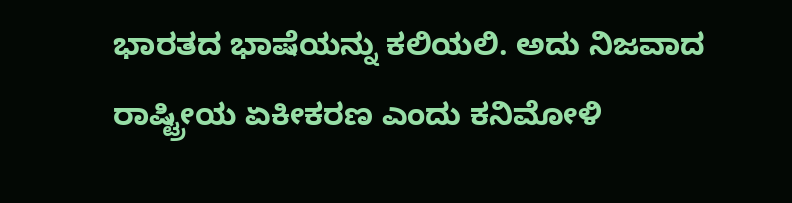ಭಾರತದ ಭಾಷೆಯನ್ನು ಕಲಿಯಲಿ. ಅದು ನಿಜವಾದ ರಾಷ್ಟ್ರೀಯ ಏಕೀಕರಣ ಎಂದು ಕನಿಮೋಳಿ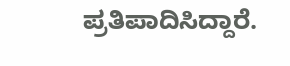ಪ್ರತಿಪಾದಿಸಿದ್ದಾರೆ.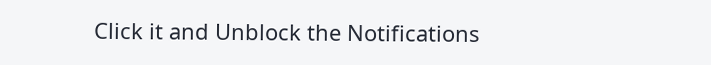Click it and Unblock the Notifications